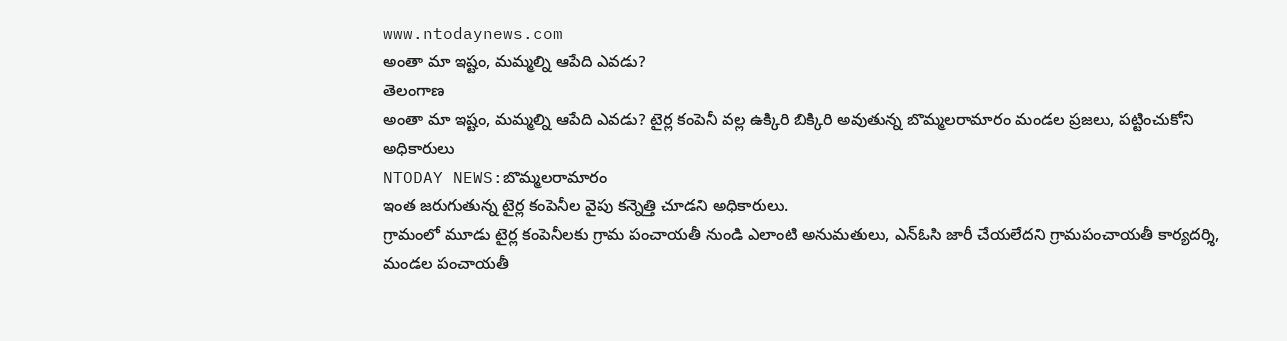www.ntodaynews.com
అంతా మా ఇష్టం, మమ్మల్ని ఆపేది ఎవడు?
తెలంగాణ
అంతా మా ఇష్టం, మమ్మల్ని ఆపేది ఎవడు? టైర్ల కంపెనీ వల్ల ఉక్కిరి బిక్కిరి అవుతున్న బొమ్మలరామారం మండల ప్రజలు, పట్టించుకోని అధికారులు
NTODAY NEWS:బొమ్మలరామారం
ఇంత జరుగుతున్న టైర్ల కంపెనీల వైపు కన్నెత్తి చూడని అధికారులు.
గ్రామంలో మూడు టైర్ల కంపెనీలకు గ్రామ పంచాయతీ నుండి ఎలాంటి అనుమతులు, ఎన్ఓసి జారీ చేయలేదని గ్రామపంచాయతీ కార్యదర్శి, మండల పంచాయతీ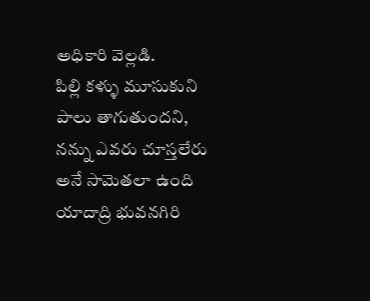అధికారి వెల్లడి.
పిల్లి కళ్ళు మూసుకుని పాలు తాగుతుందని, నన్ను ఎవరు చూస్తలేరు అనే సామెతలా ఉంది యాదాద్రి భువనగిరి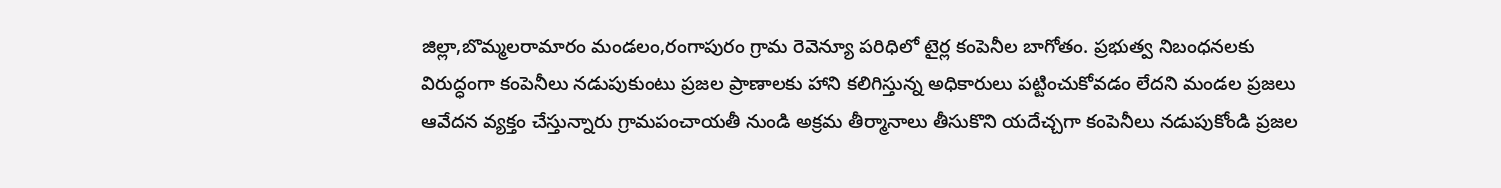జిల్లా,బొమ్మలరామారం మండలం,రంగాపురం గ్రామ రెవెన్యూ పరిధిలో టైర్ల కంపెనీల బాగోతం. ప్రభుత్వ నిబంధనలకు విరుద్ధంగా కంపెనీలు నడుపుకుంటు ప్రజల ప్రాణాలకు హాని కలిగిస్తున్న అధికారులు పట్టించుకోవడం లేదని మండల ప్రజలు ఆవేదన వ్యక్తం చేస్తున్నారు గ్రామపంచాయతీ నుండి అక్రమ తీర్మానాలు తీసుకొని యదేచ్చగా కంపెనీలు నడుపుకోండి ప్రజల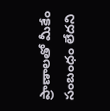ప్రాణాలతో మీకేం సంబంధం లేదని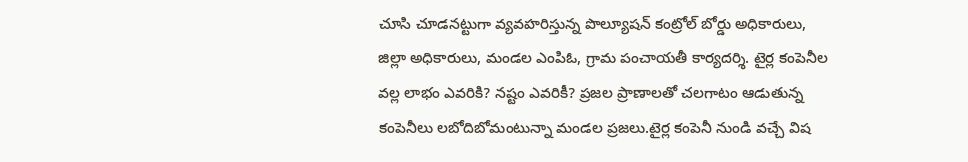చూసి చూడనట్టుగా వ్యవహరిస్తున్న పొల్యూషన్ కంట్రోల్ బోర్డు అధికారులు, జిల్లా అధికారులు, మండల ఎంపిఓ, గ్రామ పంచాయతీ కార్యదర్శి. టైర్ల కంపెనీల వల్ల లాభం ఎవరికి? నష్టం ఎవరికీ? ప్రజల ప్రాణాలతో చలగాటం ఆడుతున్న కంపెనీలు లబోదిబోమంటున్నా మండల ప్రజలు.టైర్ల కంపెనీ నుండి వచ్చే విష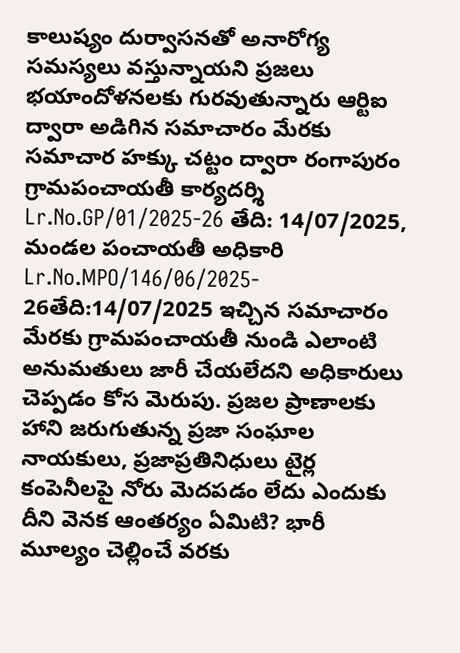కాలుష్యం దుర్వాసనతో అనారోగ్య సమస్యలు వస్తున్నాయని ప్రజలు భయాందోళనలకు గురవుతున్నారు ఆర్టిఐ ద్వారా అడిగిన సమాచారం మేరకు సమాచార హక్కు చట్టం ద్వారా రంగాపురం గ్రామపంచాయతీ కార్యదర్శి Lr.No.GP/01/2025-26 తేది: 14/07/2025, మండల పంచాయతీ అధికారి Lr.No.MPO/146/06/2025- 26తేది:14/07/2025 ఇచ్చిన సమాచారం మేరకు గ్రామపంచాయతీ నుండి ఎలాంటి అనుమతులు జారీ చేయలేదని అధికారులు చెప్పడం కోస మెరుపు. ప్రజల ప్రాణాలకు హాని జరుగుతున్న ప్రజా సంఘాల నాయకులు, ప్రజాప్రతినిధులు టైర్ల కంపెనీలపై నోరు మెదపడం లేదు ఎందుకు దీని వెనక ఆంతర్యం ఏమిటి? భారీ మూల్యం చెల్లించే వరకు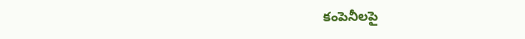కంపెనీలపై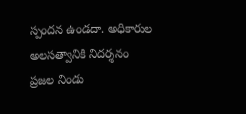స్పందన ఉండదా. అధికారుల అలసత్వానికి నిదర్శనం ప్రజల నిండు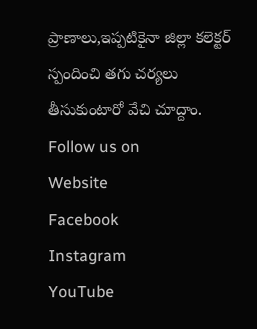ప్రాణాలు,ఇప్పటికైనా జిల్లా కలెక్టర్ స్పందించి తగు చర్యలు తీసుకుంటారో వేచి చూద్దాం.
Follow us on
Website
Facebook
Instagram
YouTube